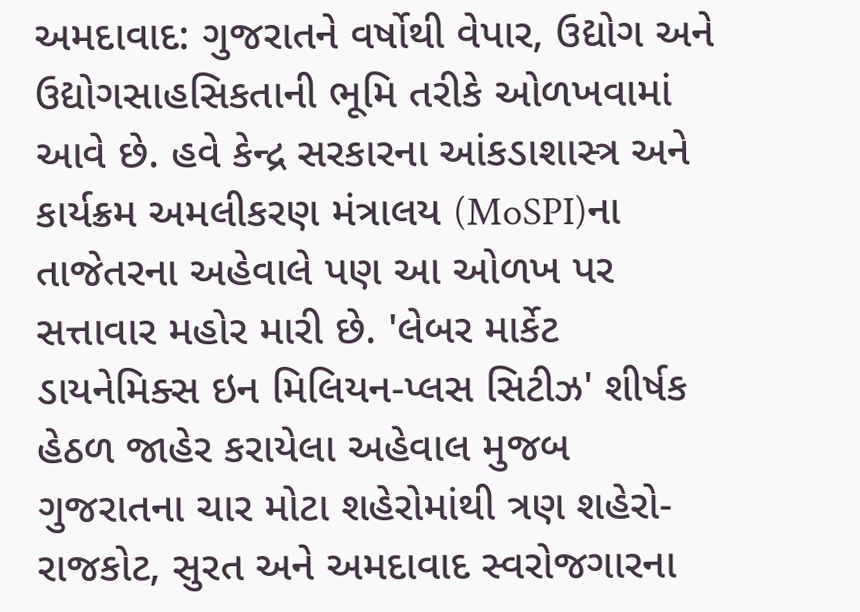અમદાવાદ: ગુજરાતને વર્ષોથી વેપાર, ઉદ્યોગ અને ઉદ્યોગસાહસિકતાની ભૂમિ તરીકે ઓળખવામાં આવે છે. હવે કેન્દ્ર સરકારના આંકડાશાસ્ત્ર અને કાર્યક્રમ અમલીકરણ મંત્રાલય (MoSPI)ના તાજેતરના અહેવાલે પણ આ ઓળખ પર સત્તાવાર મહોર મારી છે. 'લેબર માર્કેટ ડાયનેમિક્સ ઇન મિલિયન-પ્લસ સિટીઝ' શીર્ષક હેઠળ જાહેર કરાયેલા અહેવાલ મુજબ ગુજરાતના ચાર મોટા શહેરોમાંથી ત્રણ શહેરો-રાજકોટ, સુરત અને અમદાવાદ સ્વરોજગારના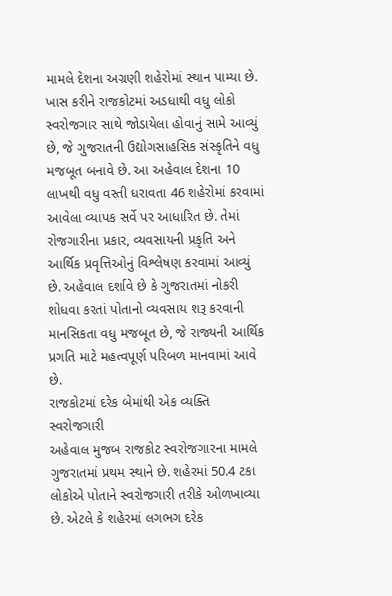મામલે દેશના અગ્રણી શહેરોમાં સ્થાન પામ્યા છે. ખાસ કરીને રાજકોટમાં અડધાથી વધુ લોકો સ્વરોજગાર સાથે જોડાયેલા હોવાનું સામે આવ્યું છે, જે ગુજરાતની ઉદ્યોગસાહસિક સંસ્કૃતિને વધુ મજબૂત બનાવે છે. આ અહેવાલ દેશના 10 લાખથી વધુ વસ્તી ધરાવતા 46 શહેરોમાં કરવામાં આવેલા વ્યાપક સર્વે પર આધારિત છે. તેમાં રોજગારીના પ્રકાર, વ્યવસાયની પ્રકૃતિ અને આર્થિક પ્રવૃત્તિઓનું વિશ્લેષણ કરવામાં આવ્યું છે. અહેવાલ દર્શાવે છે કે ગુજરાતમાં નોકરી શોધવા કરતાં પોતાનો વ્યવસાય શરૂ કરવાની માનસિકતા વધુ મજબૂત છે, જે રાજ્યની આર્થિક પ્રગતિ માટે મહત્વપૂર્ણ પરિબળ માનવામાં આવે છે.
રાજકોટમાં દરેક બેમાંથી એક વ્યક્તિ સ્વરોજગારી
અહેવાલ મુજબ રાજકોટ સ્વરોજગારના મામલે ગુજરાતમાં પ્રથમ સ્થાને છે. શહેરમાં 50.4 ટકા લોકોએ પોતાને સ્વરોજગારી તરીકે ઓળખાવ્યા છે. એટલે કે શહેરમાં લગભગ દરેક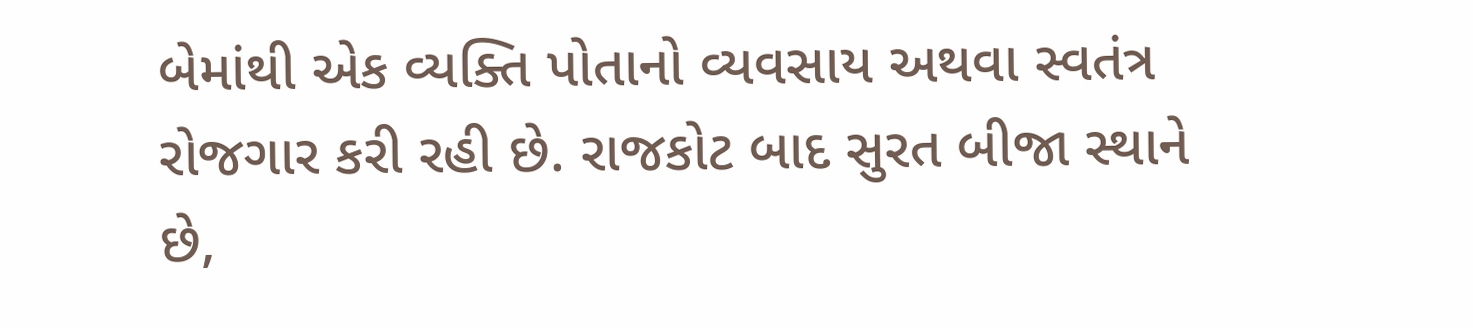બેમાંથી એક વ્યક્તિ પોતાનો વ્યવસાય અથવા સ્વતંત્ર રોજગાર કરી રહી છે. રાજકોટ બાદ સુરત બીજા સ્થાને છે,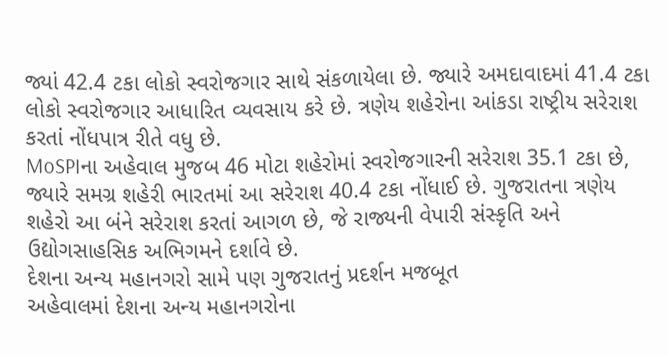જ્યાં 42.4 ટકા લોકો સ્વરોજગાર સાથે સંકળાયેલા છે. જ્યારે અમદાવાદમાં 41.4 ટકા લોકો સ્વરોજગાર આધારિત વ્યવસાય કરે છે. ત્રણેય શહેરોના આંકડા રાષ્ટ્રીય સરેરાશ કરતાં નોંધપાત્ર રીતે વધુ છે.
MoSPIના અહેવાલ મુજબ 46 મોટા શહેરોમાં સ્વરોજગારની સરેરાશ 35.1 ટકા છે, જ્યારે સમગ્ર શહેરી ભારતમાં આ સરેરાશ 40.4 ટકા નોંધાઈ છે. ગુજરાતના ત્રણેય શહેરો આ બંને સરેરાશ કરતાં આગળ છે, જે રાજ્યની વેપારી સંસ્કૃતિ અને ઉદ્યોગસાહસિક અભિગમને દર્શાવે છે.
દેશના અન્ય મહાનગરો સામે પણ ગુજરાતનું પ્રદર્શન મજબૂત
અહેવાલમાં દેશના અન્ય મહાનગરોના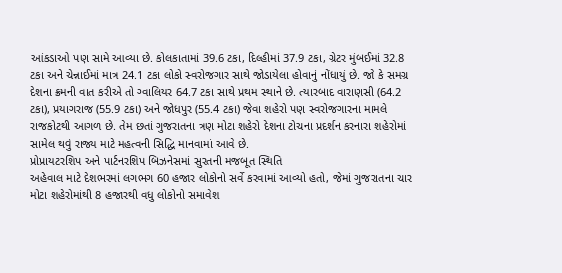આંકડાઓ પણ સામે આવ્યા છે. કોલકાતામાં 39.6 ટકા, દિલ્હીમાં 37.9 ટકા, ગ્રેટર મુંબઈમાં 32.8 ટકા અને ચેન્નાઈમાં માત્ર 24.1 ટકા લોકો સ્વરોજગાર સાથે જોડાયેલા હોવાનું નોંધાયું છે. જો કે સમગ્ર દેશના ક્રમની વાત કરીએ તો ગ્વાલિયર 64.7 ટકા સાથે પ્રથમ સ્થાને છે. ત્યારબાદ વારાણસી (64.2 ટકા), પ્રયાગરાજ (55.9 ટકા) અને જોધપુર (55.4 ટકા) જેવા શહેરો પણ સ્વરોજગારના મામલે રાજકોટથી આગળ છે. તેમ છતાં ગુજરાતના ત્રણ મોટા શહેરો દેશના ટોચના પ્રદર્શન કરનારા શહેરોમાં સામેલ થવું રાજ્ય માટે મહત્વની સિદ્ધિ માનવામાં આવે છે.
પ્રોપ્રાયટરશિપ અને પાર્ટનરશિપ બિઝનેસમાં સુરતની મજબૂત સ્થિતિ
અહેવાલ માટે દેશભરમાં લગભગ 60 હજાર લોકોનો સર્વે કરવામાં આવ્યો હતો, જેમાં ગુજરાતના ચાર મોટા શહેરોમાંથી 8 હજારથી વધુ લોકોનો સમાવેશ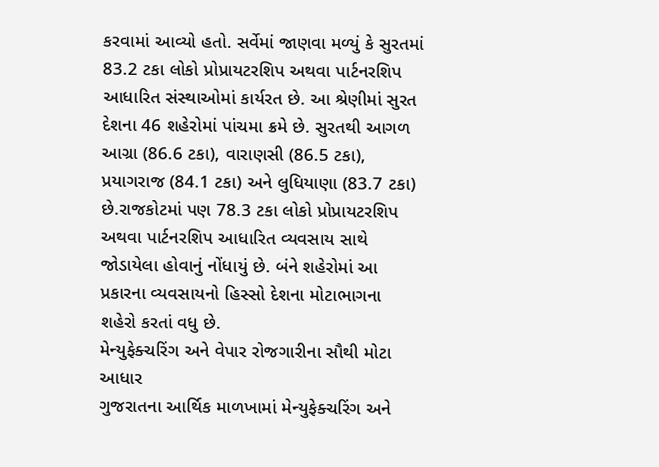કરવામાં આવ્યો હતો. સર્વેમાં જાણવા મળ્યું કે સુરતમાં 83.2 ટકા લોકો પ્રોપ્રાયટરશિપ અથવા પાર્ટનરશિપ આધારિત સંસ્થાઓમાં કાર્યરત છે. આ શ્રેણીમાં સુરત દેશના 46 શહેરોમાં પાંચમા ક્રમે છે. સુરતથી આગળ આગ્રા (86.6 ટકા), વારાણસી (86.5 ટકા), પ્રયાગરાજ (84.1 ટકા) અને લુધિયાણા (83.7 ટકા) છે.રાજકોટમાં પણ 78.3 ટકા લોકો પ્રોપ્રાયટરશિપ અથવા પાર્ટનરશિપ આધારિત વ્યવસાય સાથે જોડાયેલા હોવાનું નોંધાયું છે. બંને શહેરોમાં આ પ્રકારના વ્યવસાયનો હિસ્સો દેશના મોટાભાગના શહેરો કરતાં વધુ છે.
મેન્યુફેક્ચરિંગ અને વેપાર રોજગારીના સૌથી મોટા આધાર
ગુજરાતના આર્થિક માળખામાં મેન્યુફેક્ચરિંગ અને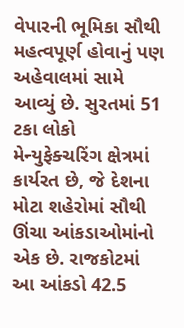વેપારની ભૂમિકા સૌથી મહત્વપૂર્ણ હોવાનું પણ અહેવાલમાં સામે આવ્યું છે. સુરતમાં 51 ટકા લોકો મેન્યુફેક્ચરિંગ ક્ષેત્રમાં કાર્યરત છે, જે દેશના મોટા શહેરોમાં સૌથી ઊંચા આંકડાઓમાંનો એક છે. રાજકોટમાં આ આંકડો 42.5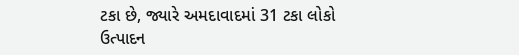ટકા છે, જ્યારે અમદાવાદમાં 31 ટકા લોકો ઉત્પાદન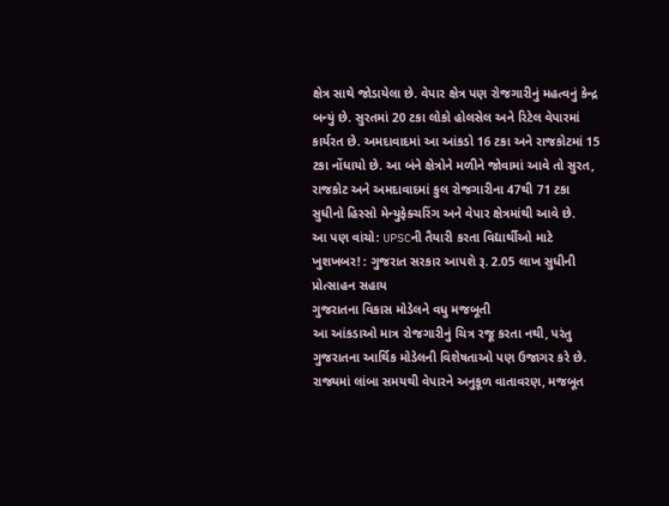ક્ષેત્ર સાથે જોડાયેલા છે. વેપાર ક્ષેત્ર પણ રોજગારીનું મહત્વનું કેન્દ્ર બન્યું છે. સુરતમાં 20 ટકા લોકો હોલસેલ અને રિટેલ વેપારમાં કાર્યરત છે. અમદાવાદમાં આ આંકડો 16 ટકા અને રાજકોટમાં 15 ટકા નોંધાયો છે. આ બંને ક્ષેત્રોને મળીને જોવામાં આવે તો સુરત, રાજકોટ અને અમદાવાદમાં કુલ રોજગારીના 47થી 71 ટકા સુધીનો હિસ્સો મેન્યુફેક્ચરિંગ અને વેપાર ક્ષેત્રમાંથી આવે છે.
આ પણ વાંચો: UPSCની તૈયારી કરતા વિદ્યાર્થીઓ માટે ખુશખબર! : ગુજરાત સરકાર આપશે રૂ. 2.05 લાખ સુધીની પ્રોત્સાહન સહાય
ગુજરાતના વિકાસ મોડેલને વધુ મજબૂતી
આ આંકડાઓ માત્ર રોજગારીનું ચિત્ર રજૂ કરતા નથી, પરંતુ ગુજરાતના આર્થિક મોડેલની વિશેષતાઓ પણ ઉજાગર કરે છે. રાજ્યમાં લાંબા સમયથી વેપારને અનુકૂળ વાતાવરણ, મજબૂત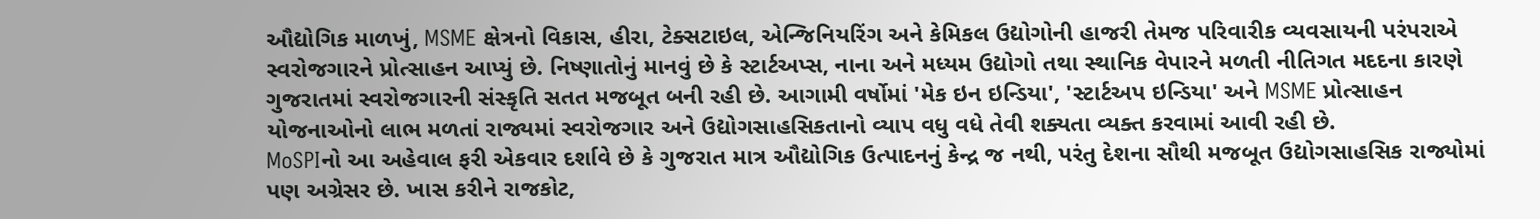ઔદ્યોગિક માળખું, MSME ક્ષેત્રનો વિકાસ, હીરા, ટેક્સટાઇલ, એન્જિનિયરિંગ અને કેમિકલ ઉદ્યોગોની હાજરી તેમજ પરિવારીક વ્યવસાયની પરંપરાએ સ્વરોજગારને પ્રોત્સાહન આપ્યું છે. નિષ્ણાતોનું માનવું છે કે સ્ટાર્ટઅપ્સ, નાના અને મધ્યમ ઉદ્યોગો તથા સ્થાનિક વેપારને મળતી નીતિગત મદદના કારણે ગુજરાતમાં સ્વરોજગારની સંસ્કૃતિ સતત મજબૂત બની રહી છે. આગામી વર્ષોમાં 'મેક ઇન ઇન્ડિયા', 'સ્ટાર્ટઅપ ઇન્ડિયા' અને MSME પ્રોત્સાહન યોજનાઓનો લાભ મળતાં રાજ્યમાં સ્વરોજગાર અને ઉદ્યોગસાહસિકતાનો વ્યાપ વધુ વધે તેવી શક્યતા વ્યક્ત કરવામાં આવી રહી છે.
MoSPIનો આ અહેવાલ ફરી એકવાર દર્શાવે છે કે ગુજરાત માત્ર ઔદ્યોગિક ઉત્પાદનનું કેન્દ્ર જ નથી, પરંતુ દેશના સૌથી મજબૂત ઉદ્યોગસાહસિક રાજ્યોમાં પણ અગ્રેસર છે. ખાસ કરીને રાજકોટ,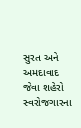સુરત અને અમદાવાદ જેવા શહેરો સ્વરોજગારના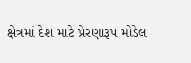ક્ષેત્રમાં દેશ માટે પ્રેરણારૂપ મોડેલ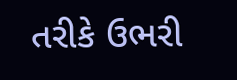તરીકે ઉભરી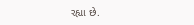રહ્યા છે.